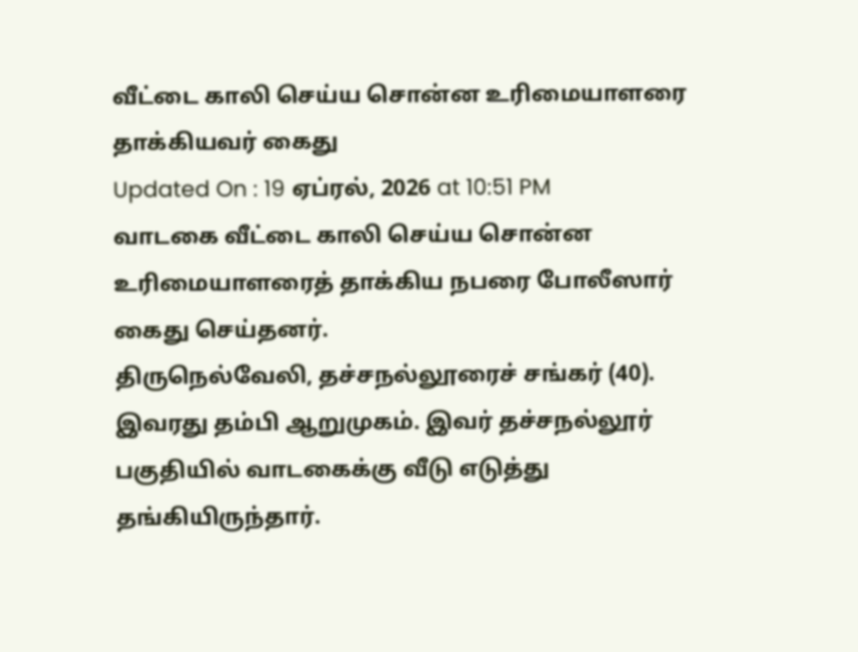வீட்டை காலி செய்ய சொன்ன உரிமையாளரை தாக்கியவர் கைது
Updated On : 19 ஏப்ரல், 2026 at 10:51 PM
வாடகை வீட்டை காலி செய்ய சொன்ன உரிமையாளரைத் தாக்கிய நபரை போலீஸார் கைது செய்தனர்.
திருநெல்வேலி, தச்சநல்லூரைச் சங்கர் (40). இவரது தம்பி ஆறுமுகம். இவர் தச்சநல்லூர் பகுதியில் வாடகைக்கு வீடு எடுத்து தங்கியிருந்தார்.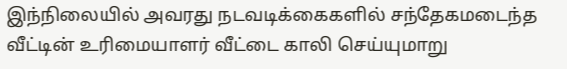இந்நிலையில் அவரது நடவடிக்கைகளில் சந்தேகமடைந்த வீட்டின் உரிமையாளர் வீட்டை காலி செய்யுமாறு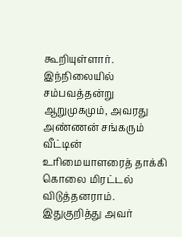கூறியுள்ளார்.
இந்நிலையில் சம்பவத்தன்று ஆறுமுகமும், அவரது அண்ணன் சங்கரும் வீட்டின் உரிமையாளரைத் தாக்கி கொலை மிரட்டல் விடுத்தனராம். இதுகுறித்து அவர்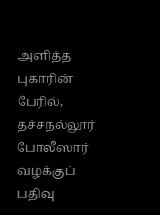அளித்த புகாரின் பேரில், தச்சநல்லூர் போலீஸார் வழக்குப் பதிவு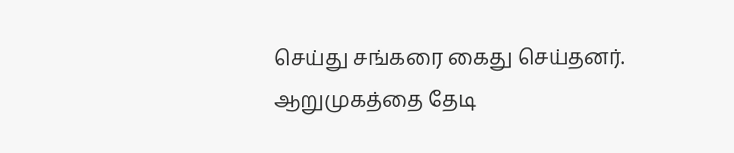செய்து சங்கரை கைது செய்தனர். ஆறுமுகத்தை தேடி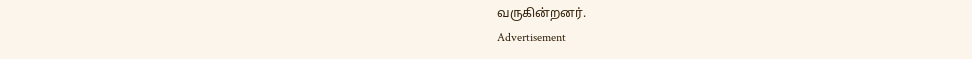வருகின்றனர்.
Advertisement